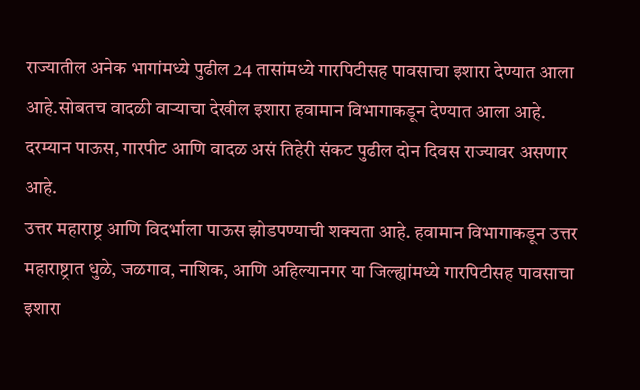राज्यातील अनेक भागांमध्ये पुढील 24 तासांमध्ये गारपिटीसह पावसाचा इशारा देण्यात आला आहे.सोबतच वादळी वाऱ्याचा देखील इशारा हवामान विभागाकडून देण्यात आला आहे. दरम्यान पाऊस, गारपीट आणि वादळ असं तिहेरी संकट पुढील दोन दिवस राज्यावर असणार आहे.
उत्तर महाराष्ट्र आणि विदर्भाला पाऊस झोडपण्याची शक्यता आहे. हवामान विभागाकडून उत्तर महाराष्ट्रात धुळे, जळगाव, नाशिक, आणि अहिल्यानगर या जिल्ह्यांमध्ये गारपिटीसह पावसाचा इशारा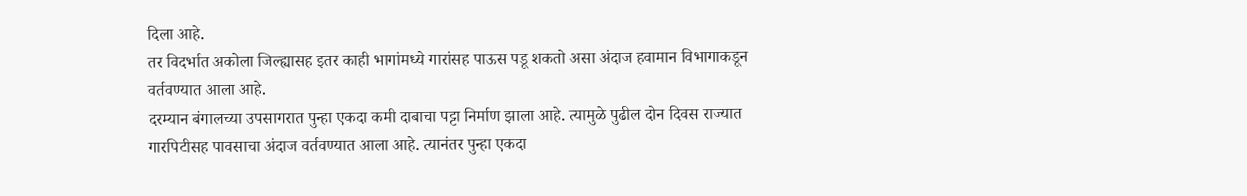दिला आहे.
तर विदर्भात अकोला जिल्ह्यासह इतर काही भागांमध्ये गारांसह पाऊस पडू शकतो असा अंदाज हवामान विभागाकडून वर्तवण्यात आला आहे.
दरम्यान बंगालच्या उपसागरात पुन्हा एकदा कमी दाबाचा पट्टा निर्माण झाला आहे. त्यामुळे पुढील दोन दिवस राज्यात गारपिटीसह पावसाचा अंदाज वर्तवण्यात आला आहे. त्यानंतर पुन्हा एकदा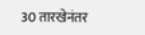30 तारखेनंतर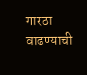गारठा वाढण्याची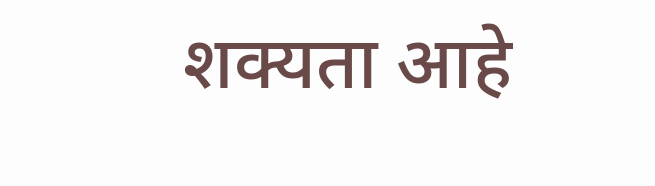शक्यता आहे